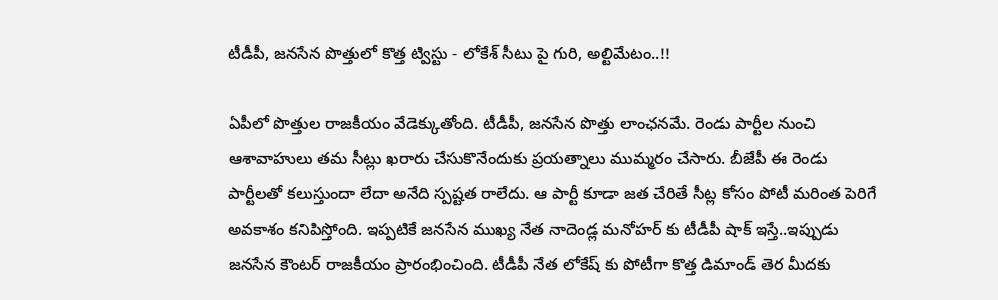టీడీపీ, జనసేన పొత్తులో కొత్త ట్విస్టు - లోకేశ్ సీటు పై గురి, అల్టిమేటం..!!

ఏపీలో పొత్తుల రాజకీయం వేడెక్కుతోంది. టీడీపీ, జనసేన పొత్తు లాంఛనమే. రెండు పార్టీల నుంచి ఆశావాహులు తమ సీట్లు ఖరారు చేసుకొనేందుకు ప్రయత్నాలు ముమ్మరం చేసారు. బీజేపీ ఈ రెండు పార్టీలతో కలుస్తుందా లేదా అనేది స్పష్టత రాలేదు. ఆ పార్టీ కూడా జత చేరితే సీట్ల కోసం పోటీ మరింత పెరిగే అవకాశం కనిపిస్తోంది. ఇప్పటికే జనసేన ముఖ్య నేత నాదెండ్ల మనోహర్ కు టీడీపీ షాక్ ఇస్తే..ఇప్పుడు జనసేన కౌంటర్ రాజకీయం ప్రారంభించింది. టీడీపీ నేత లోకేష్ కు పోటీగా కొత్త డిమాండ్ తెర మీదకు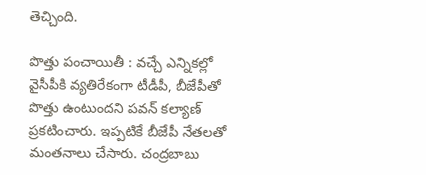తెచ్చింది.

పొత్తు పంచాయితీ : వచ్చే ఎన్నికల్లో వైసీపీకి వ్యతిరేకంగా టీడీపీ, బీజేపీతో పొత్తు ఉంటుందని పవన్ కల్యాణ్ ప్రకటించారు. ఇప్పటికే బీజేపీ నేతలతో మంతనాలు చేసారు. చంద్రబాబు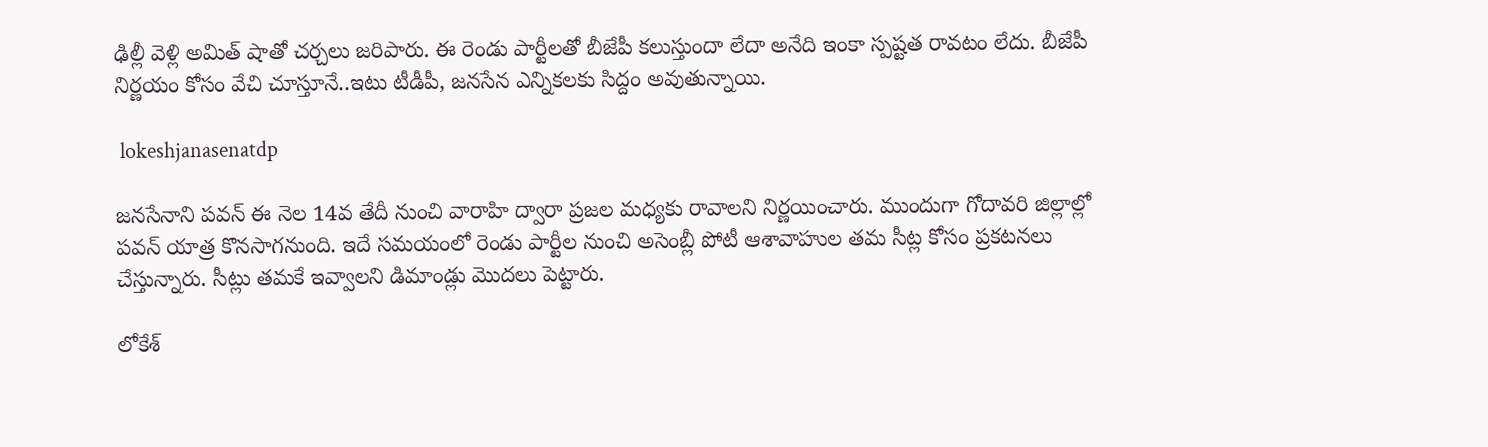ఢిల్లీ వెళ్లి అమిత్ షాతో చర్చలు జరిపారు. ఈ రెండు పార్టీలతో బీజేపీ కలుస్తుందా లేదా అనేది ఇంకా స్పష్టత రావటం లేదు. బీజేపీ నిర్ణయం కోసం వేచి చూస్తూనే..ఇటు టీడీపీ, జనసేన ఎన్నికలకు సిద్దం అవుతున్నాయి.

 lokeshjanasenatdp

జనసేనాని పవన్ ఈ నెల 14వ తేదీ నుంచి వారాహి ద్వారా ప్రజల మధ్యకు రావాలని నిర్ణయించారు. ముందుగా గోదావరి జిల్లాల్లో పవన్ యాత్ర కొనసాగనుంది. ఇదే సమయంలో రెండు పార్టీల నుంచి అసెంబ్లీ పోటీ ఆశావాహుల తమ సీట్ల కోసం ప్రకటనలు చేస్తున్నారు. సీట్లు తమకే ఇవ్వాలని డిమాండ్లు మొదలు పెట్టారు.

లోకేశ్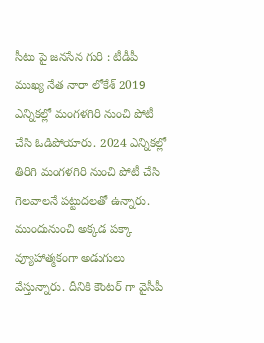సీటు పై జనసేన గురి : టీడీపీ ముఖ్య నేత నారా లోకేశ్ 2019 ఎన్నికల్లో మంగళగిరి నుంచి పోటీ చేసి ఓడిపోయారు. 2024 ఎన్నికల్లో తిరిగి మంగళగిరి నుంచి పోటీ చేసి గెలవాలనే పట్టుదలతో ఉన్నారు. ముందునుంచి అక్కడ పక్కా వ్యూహాత్మకంగా అడుగులు వేస్తున్నారు. దీనికి కౌంటర్ గా వైసీపీ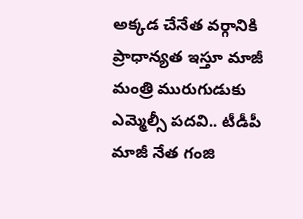అక్కడ చేనేత వర్గానికి ప్రాధాన్యత ఇస్తూ మాజీ మంత్రి మురుగుడుకు ఎమ్మెల్సీ పదవి.. టీడీపీ మాజీ నేత గంజి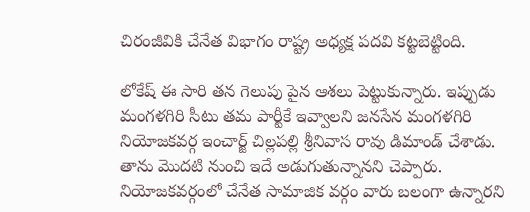చిరంజీవికి చేనేత విభాగం రాష్ట్ర అధ్యక్ష పదవి కట్టబెట్టింది.

లోకేష్ ఈ సారి తన గెలుపు పైన ఆశలు పెట్టుకున్నారు. ఇప్పుడు మంగళగిరి సీటు తమ పార్టీకే ఇవ్వాలని జనసేన మంగళగిరి నియోజకవర్గ ఇంచార్జ్ చిల్లపల్లి శ్రీనివాస రావు డిమాండ్ చేశాడు. తాను మొదటి నుంచి ఇదే అడుగుతున్నానని చెప్పారు. నియోజకవర్గంలో చేనేత సామాజిక వర్గం వారు బలంగా ఉన్నారని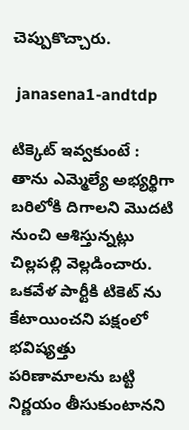చెప్పుకొచ్చారు.

 janasena1-andtdp

టిక్కెట్ ఇవ్వకుంటే : తాను ఎమ్మెల్యే అభ్యర్థిగా బరిలోకి దిగాలని మొదటి నుంచి ఆశిస్తున్నట్లు చిల్లపల్లి వెల్లడించారు. ఒకవేళ పార్టీకి టికెట్ ను కేటాయించని పక్షంలో భవిష్యత్తు పరిణామాలను బట్టి నిర్ణయం తీసుకుంటానని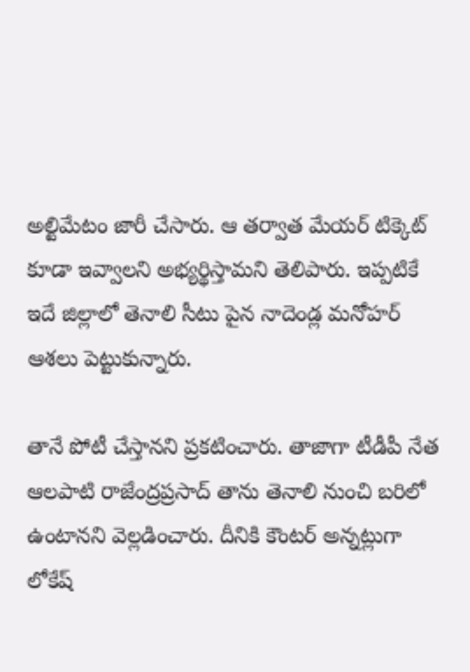అల్టిమేటం జారీ చేసారు. ఆ తర్వాత మేయర్ టిక్కెట్ కూడా ఇవ్వాలని అభ్యర్థిస్తామని తెలిపారు. ఇప్పటికే ఇదే జిల్లాలో తెనాలి సీటు పైన నాదెండ్ల మనోహర్ ఆశలు పెట్టుకున్నారు.

తానే పోటీ చేస్తానని ప్రకటించారు. తాజాగా టీడీపీ నేత ఆలపాటి రాజేంద్రప్రసాద్ తాను తెనాలి నుంచి బరిలో ఉంటానని వెల్లడించారు. దీనికి కౌంటర్ అన్నట్లుగా లోకేష్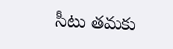సీటు తమకు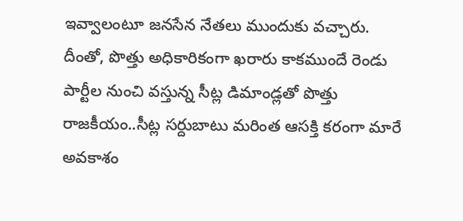ఇవ్వాలంటూ జనసేన నేతలు ముందుకు వచ్చారు. దీంతో, పొత్తు అధికారికంగా ఖరారు కాకముందే రెండు పార్టీల నుంచి వస్తున్న సీట్ల డిమాండ్లతో పొత్తు రాజకీయం..సీట్ల సర్దుబాటు మరింత ఆసక్తి కరంగా మారే అవకాశం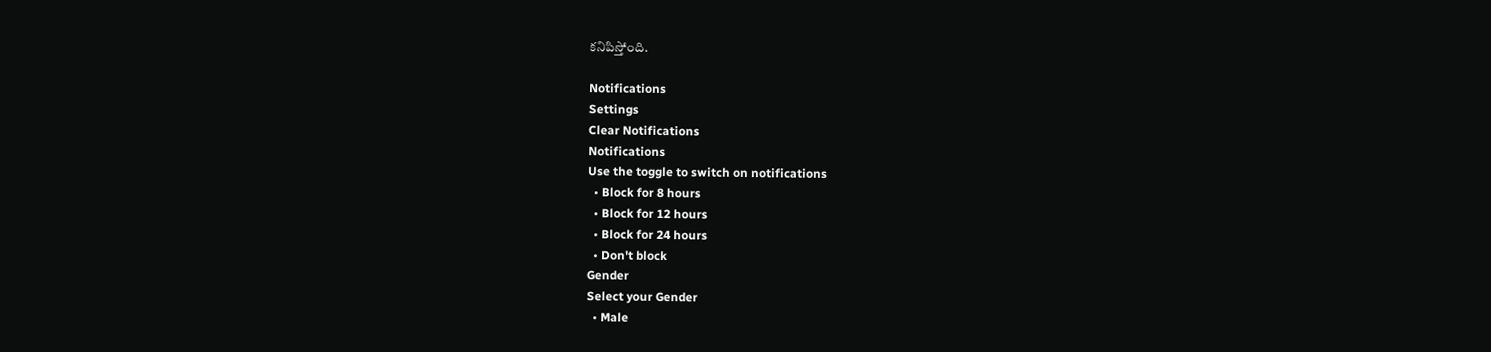కనిపిస్తోంది.

Notifications
Settings
Clear Notifications
Notifications
Use the toggle to switch on notifications
  • Block for 8 hours
  • Block for 12 hours
  • Block for 24 hours
  • Don't block
Gender
Select your Gender
  • Male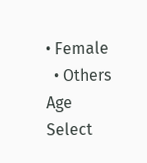• Female
  • Others
Age
Select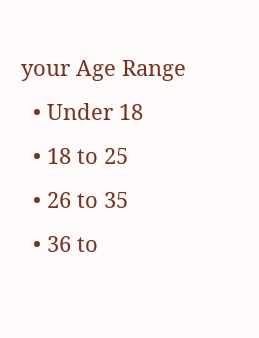your Age Range
  • Under 18
  • 18 to 25
  • 26 to 35
  • 36 to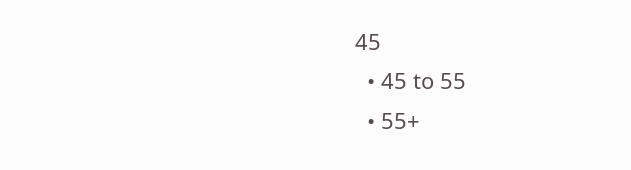45
  • 45 to 55
  • 55+